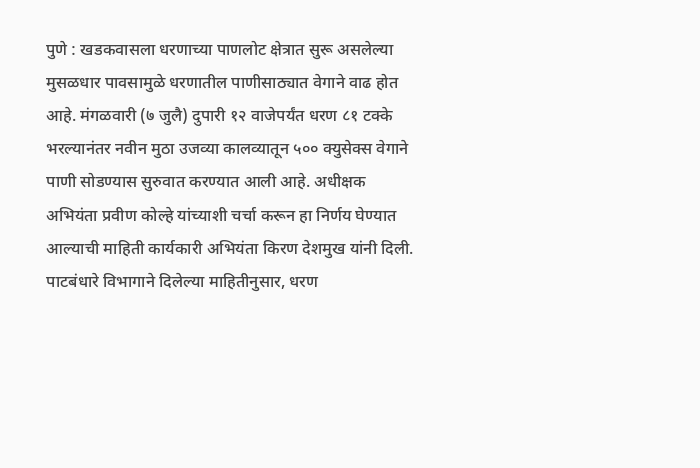पुणे : खडकवासला धरणाच्या पाणलोट क्षेत्रात सुरू असलेल्या मुसळधार पावसामुळे धरणातील पाणीसाठ्यात वेगाने वाढ होत आहे. मंगळवारी (७ जुलै) दुपारी १२ वाजेपर्यंत धरण ८१ टक्के भरल्यानंतर नवीन मुठा उजव्या कालव्यातून ५०० क्युसेक्स वेगाने पाणी सोडण्यास सुरुवात करण्यात आली आहे. अधीक्षक अभियंता प्रवीण कोल्हे यांच्याशी चर्चा करून हा निर्णय घेण्यात आल्याची माहिती कार्यकारी अभियंता किरण देशमुख यांनी दिली.
पाटबंधारे विभागाने दिलेल्या माहितीनुसार, धरण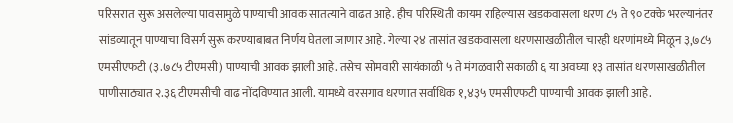परिसरात सुरू असलेल्या पावसामुळे पाण्याची आवक सातत्याने वाढत आहे. हीच परिस्थिती कायम राहिल्यास खडकवासला धरण ८५ ते ९० टक्के भरल्यानंतर सांडव्यातून पाण्याचा विसर्ग सुरू करण्याबाबत निर्णय घेतला जाणार आहे. गेल्या २४ तासांत खडकवासला धरणसाखळीतील चारही धरणांमध्ये मिळून ३,७८५ एमसीएफटी (३.७८५ टीएमसी) पाण्याची आवक झाली आहे. तसेच सोमवारी सायंकाळी ५ ते मंगळवारी सकाळी ६ या अवघ्या १३ तासांत धरणसाखळीतील पाणीसाठ्यात २.३६ टीएमसीची वाढ नोंदविण्यात आली. यामध्ये वरसगाव धरणात सर्वाधिक १,४३५ एमसीएफटी पाण्याची आवक झाली आहे.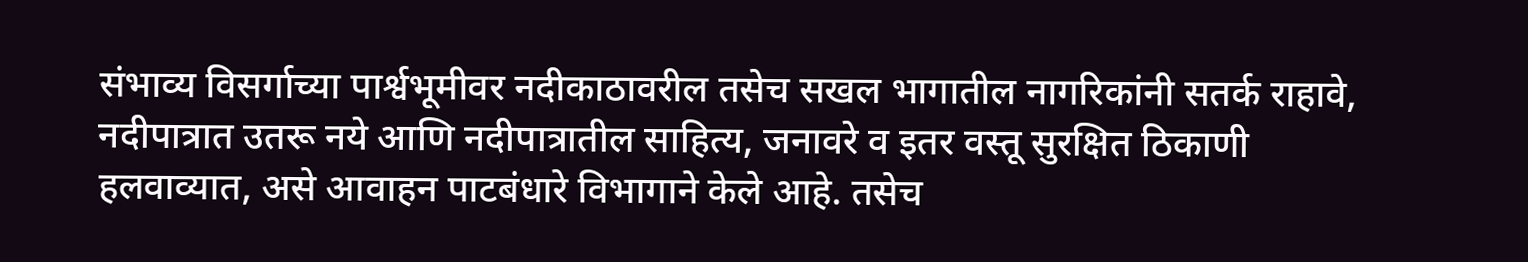संभाव्य विसर्गाच्या पार्श्वभूमीवर नदीकाठावरील तसेच सखल भागातील नागरिकांनी सतर्क राहावे, नदीपात्रात उतरू नये आणि नदीपात्रातील साहित्य, जनावरे व इतर वस्तू सुरक्षित ठिकाणी हलवाव्यात, असे आवाहन पाटबंधारे विभागाने केले आहे. तसेच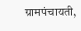ग्रामपंचायती,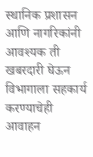स्थानिक प्रशासन आणि नागरिकांनी आवश्यक ती खबरदारी घेऊन विभागाला सहकार्य करण्याचेही आवाहन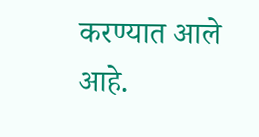करण्यात आले आहे.